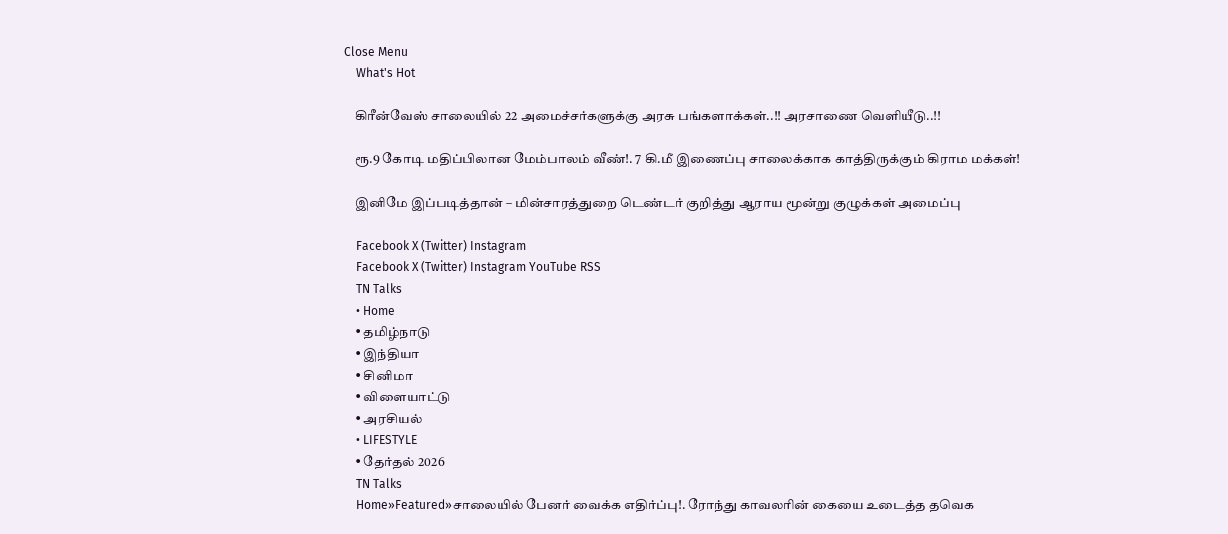Close Menu
    What's Hot

    கிரீன்வேஸ் சாலையில் 22 அமைச்சர்களுக்கு அரசு பங்களாக்கள்..!! அரசாணை வெளியீடு..!!

    ரூ.9 கோடி மதிப்பிலான மேம்பாலம் வீண்!. 7 கி.மீ இணைப்பு சாலைக்காக காத்திருக்கும் கிராம மக்கள்!

    இனிமே இப்படித்தான் – மின்சாரத்துறை டெண்டர் குறித்து ஆராய மூன்று குழுக்கள் அமைப்பு

    Facebook X (Twitter) Instagram
    Facebook X (Twitter) Instagram YouTube RSS
    TN Talks
    • Home
    • தமிழ்நாடு
    • இந்தியா
    • சினிமா
    • விளையாட்டு
    • அரசியல்
    • LIFESTYLE
    • தேர்தல் 2026
    TN Talks
    Home»Featured»சாலையில் பேனர் வைக்க எதிர்ப்பு!. ரோந்து காவலரின் கையை உடைத்த தவெக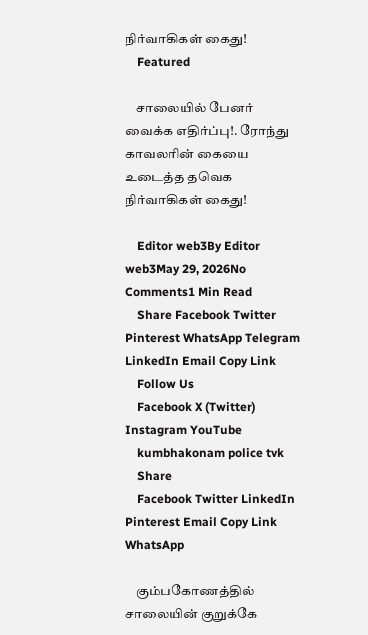நிர்வாகிகள் கைது!
    Featured

    சாலையில் பேனர் வைக்க எதிர்ப்பு!. ரோந்து காவலரின் கையை உடைத்த தவெக நிர்வாகிகள் கைது!

    Editor web3By Editor web3May 29, 2026No Comments1 Min Read
    Share Facebook Twitter Pinterest WhatsApp Telegram LinkedIn Email Copy Link
    Follow Us
    Facebook X (Twitter) Instagram YouTube
    kumbhakonam police tvk
    Share
    Facebook Twitter LinkedIn Pinterest Email Copy Link WhatsApp

    கும்பகோணத்தில் சாலையின் குறுக்கே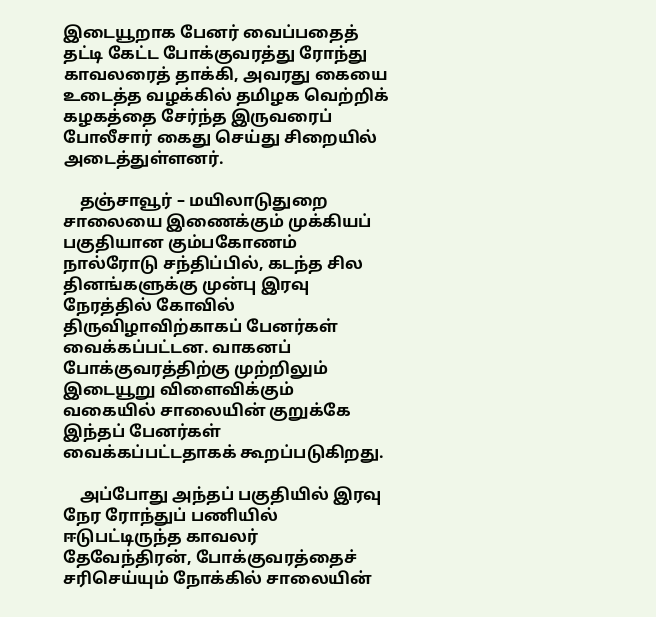இடையூறாக பேனர் வைப்பதைத் தட்டி கேட்ட போக்குவரத்து ரோந்து காவலரைத் தாக்கி, அவரது கையை உடைத்த வழக்கில் தமிழக வெற்றிக் கழகத்தை சேர்ந்த இருவரைப் போலீசார் கைது செய்து சிறையில் அடைத்துள்ளனர்.

    தஞ்சாவூர் – மயிலாடுதுறை சாலையை இணைக்கும் முக்கியப் பகுதியான கும்பகோணம் நால்ரோடு சந்திப்பில், கடந்த சில தினங்களுக்கு முன்பு இரவு நேரத்தில் கோவில் திருவிழாவிற்காகப் பேனர்கள் வைக்கப்பட்டன. வாகனப் போக்குவரத்திற்கு முற்றிலும் இடையூறு விளைவிக்கும் வகையில் சாலையின் குறுக்கே இந்தப் பேனர்கள் வைக்கப்பட்டதாகக் கூறப்படுகிறது.

    அப்போது அந்தப் பகுதியில் இரவு நேர ரோந்துப் பணியில் ஈடுபட்டிருந்த காவலர் தேவேந்திரன், போக்குவரத்தைச் சரிசெய்யும் நோக்கில் சாலையின்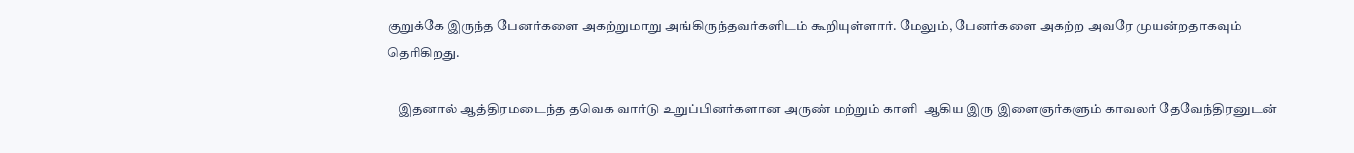குறுக்கே இருந்த பேனர்களை அகற்றுமாறு அங்கிருந்தவர்களிடம் கூறியுள்ளார். மேலும், பேனர்களை அகற்ற அவரே முயன்றதாகவும் தெரிகிறது.

    இதனால் ஆத்திரமடைந்த தவெக வார்டு உறுப்பினர்களான அருண் மற்றும் காளி  ஆகிய இரு இளைஞர்களும் காவலர் தேவேந்திரனுடன்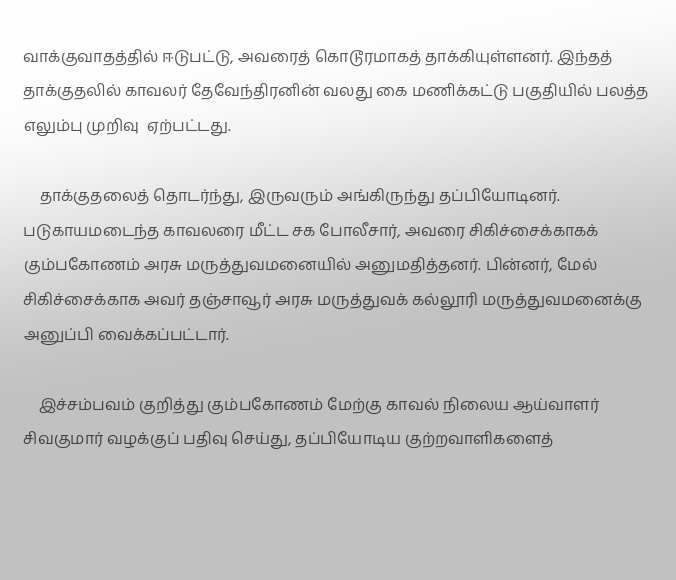வாக்குவாதத்தில் ஈடுபட்டு, அவரைத் கொடூரமாகத் தாக்கியுள்ளனர். இந்தத் தாக்குதலில் காவலர் தேவேந்திரனின் வலது கை மணிக்கட்டு பகுதியில் பலத்த எலும்பு முறிவு  ஏற்பட்டது.

    தாக்குதலைத் தொடர்ந்து, இருவரும் அங்கிருந்து தப்பியோடினர். படுகாயமடைந்த காவலரை மீட்ட சக போலீசார், அவரை சிகிச்சைக்காகக் கும்பகோணம் அரசு மருத்துவமனையில் அனுமதித்தனர். பின்னர், மேல் சிகிச்சைக்காக அவர் தஞ்சாவூர் அரசு மருத்துவக் கல்லூரி மருத்துவமனைக்கு அனுப்பி வைக்கப்பட்டார்.

    இச்சம்பவம் குறித்து கும்பகோணம் மேற்கு காவல் நிலைய ஆய்வாளர் சிவகுமார் வழக்குப் பதிவு செய்து, தப்பியோடிய குற்றவாளிகளைத்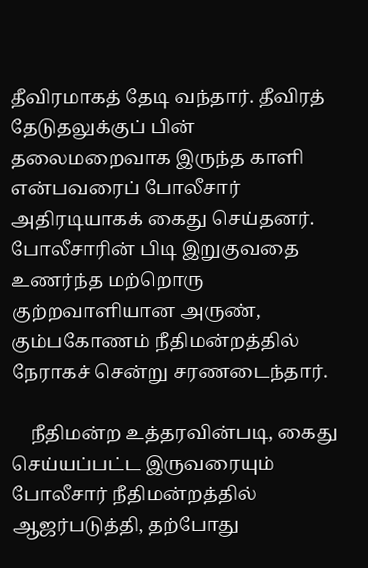தீவிரமாகத் தேடி வந்தார். தீவிரத் தேடுதலுக்குப் பின் தலைமறைவாக இருந்த காளி என்பவரைப் போலீசார் அதிரடியாகக் கைது செய்தனர். போலீசாரின் பிடி இறுகுவதை உணர்ந்த மற்றொரு குற்றவாளியான அருண், கும்பகோணம் நீதிமன்றத்தில் நேராகச் சென்று சரணடைந்தார்.

    நீதிமன்ற உத்தரவின்படி, கைது செய்யப்பட்ட இருவரையும் போலீசார் நீதிமன்றத்தில் ஆஜர்படுத்தி, தற்போது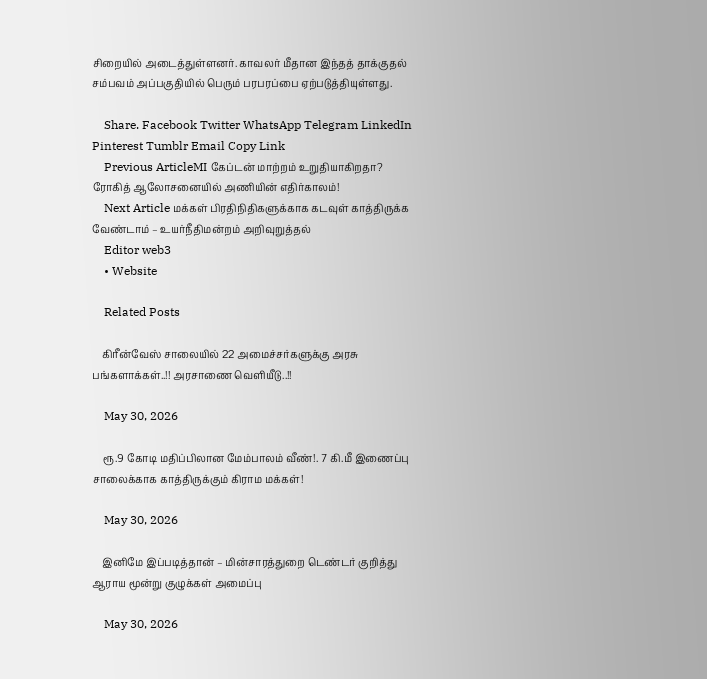சிறையில் அடைத்துள்ளனர். காவலர் மீதான இந்தத் தாக்குதல் சம்பவம் அப்பகுதியில் பெரும் பரபரப்பை ஏற்படுத்தியுள்ளது.

    Share. Facebook Twitter WhatsApp Telegram LinkedIn Pinterest Tumblr Email Copy Link
    Previous ArticleMI கேப்டன் மாற்றம் உறுதியாகிறதா? ரோகித் ஆலோசனையில் அணியின் எதிர்காலம்!
    Next Article மக்கள் பிரதிநிதிகளுக்காக கடவுள் காத்திருக்க வேண்டாம் – உயர்நீதிமன்றம் அறிவுறுத்தல்
    Editor web3
    • Website

    Related Posts

    கிரீன்வேஸ் சாலையில் 22 அமைச்சர்களுக்கு அரசு பங்களாக்கள்..!! அரசாணை வெளியீடு..!!

    May 30, 2026

    ரூ.9 கோடி மதிப்பிலான மேம்பாலம் வீண்!. 7 கி.மீ இணைப்பு சாலைக்காக காத்திருக்கும் கிராம மக்கள்!

    May 30, 2026

    இனிமே இப்படித்தான் – மின்சாரத்துறை டெண்டர் குறித்து ஆராய மூன்று குழுக்கள் அமைப்பு

    May 30, 2026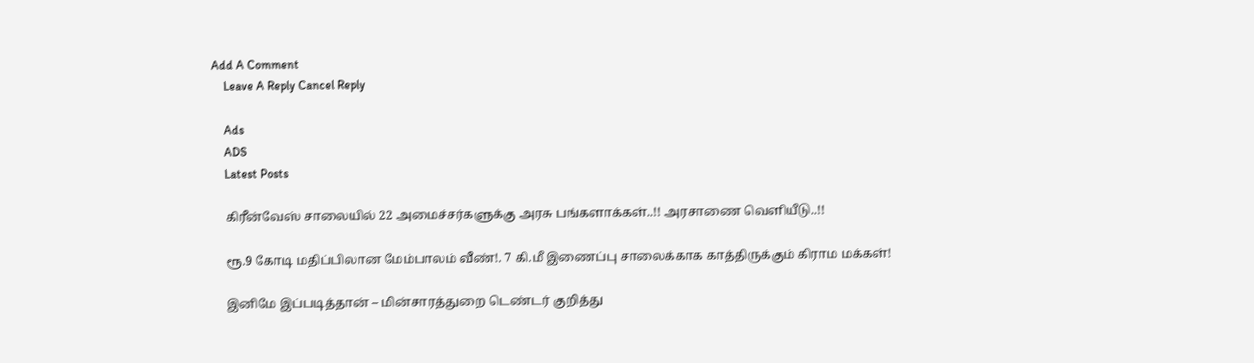Add A Comment
    Leave A Reply Cancel Reply

    Ads
    ADS
    Latest Posts

    கிரீன்வேஸ் சாலையில் 22 அமைச்சர்களுக்கு அரசு பங்களாக்கள்..!! அரசாணை வெளியீடு..!!

    ரூ.9 கோடி மதிப்பிலான மேம்பாலம் வீண்!. 7 கி.மீ இணைப்பு சாலைக்காக காத்திருக்கும் கிராம மக்கள்!

    இனிமே இப்படித்தான் – மின்சாரத்துறை டெண்டர் குறித்து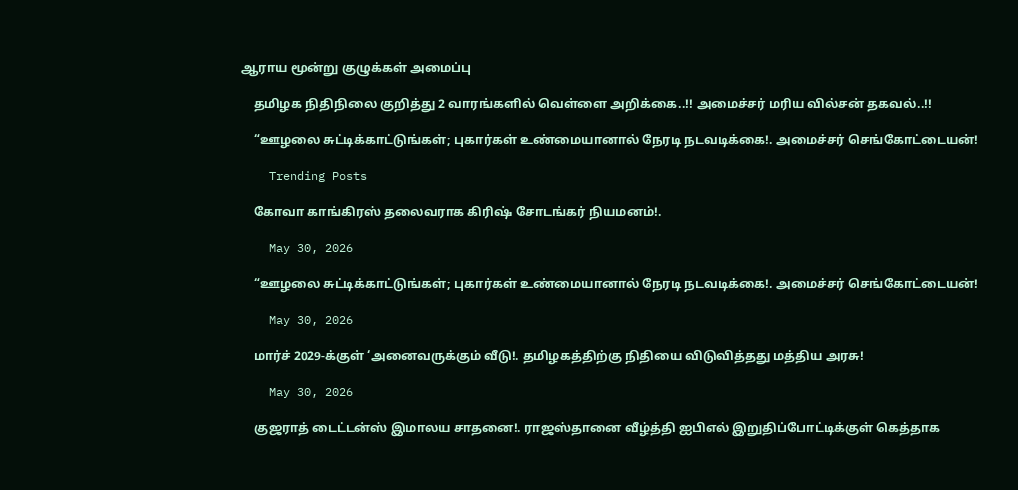ஆராய மூன்று குழுக்கள் அமைப்பு

    தமிழக நிதிநிலை குறித்து 2 வாரங்களில் வெள்ளை அறிக்கை..!! அமைச்சர் மரிய வில்சன் தகவல்..!!

    “ஊழலை சுட்டிக்காட்டுங்கள்; புகார்கள் உண்மையானால் நேரடி நடவடிக்கை!. அமைச்சர் செங்கோட்டையன்!

    Trending Posts

    கோவா காங்கிரஸ் தலைவராக கிரிஷ் சோடங்கர் நியமனம்!.

    May 30, 2026

    “ஊழலை சுட்டிக்காட்டுங்கள்; புகார்கள் உண்மையானால் நேரடி நடவடிக்கை!. அமைச்சர் செங்கோட்டையன்!

    May 30, 2026

    மார்ச் 2029-க்குள் ‘அனைவருக்கும் வீடு!. தமிழகத்திற்கு நிதியை விடுவித்தது மத்திய அரசு!

    May 30, 2026

    குஜராத் டைட்டன்ஸ் இமாலய சாதனை!. ராஜஸ்தானை வீழ்த்தி ஐபிஎல் இறுதிப்போட்டிக்குள் கெத்தாக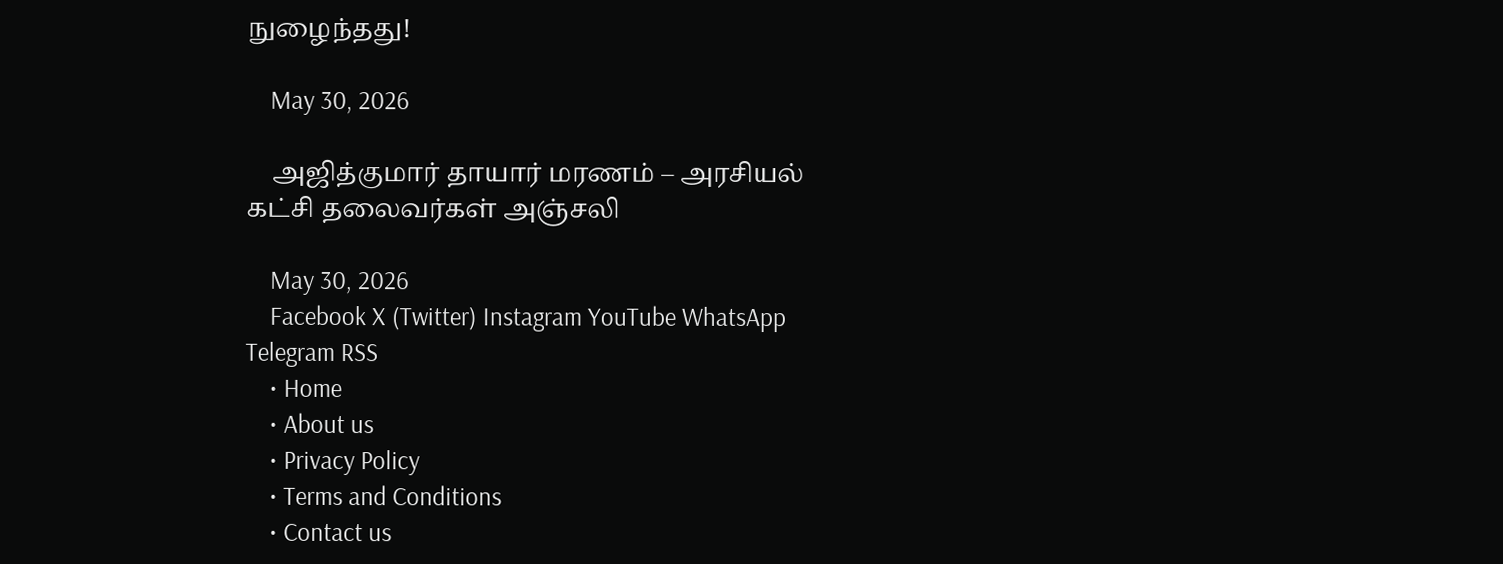நுழைந்தது!

    May 30, 2026

    அஜித்குமார் தாயார் மரணம் – அரசியல் கட்சி தலைவர்கள் அஞ்சலி

    May 30, 2026
    Facebook X (Twitter) Instagram YouTube WhatsApp Telegram RSS
    • Home
    • About us
    • Privacy Policy
    • Terms and Conditions
    • Contact us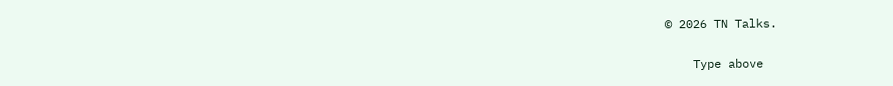© 2026 TN Talks.

    Type above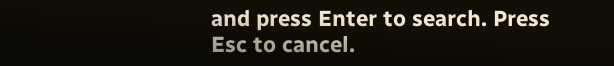and press Enter to search. Press Esc to cancel.